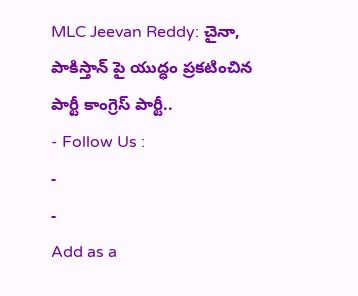MLC Jeevan Reddy: చైనా, పాకిస్తాన్ పై యుద్ధం ప్రకటించిన పార్టీ కాంగ్రెస్ పార్టీ..
- Follow Us :
-
-
Add as a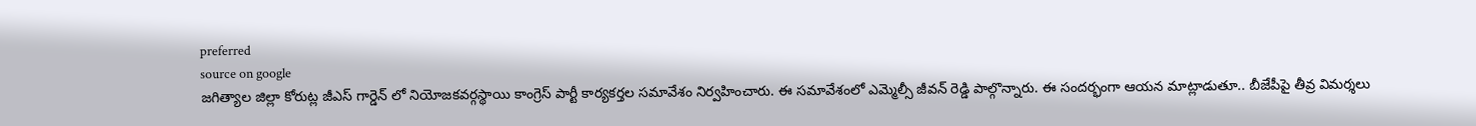preferred
source on google
జగిత్యాల జిల్లా కోరుట్ల జీఎస్ గార్డెన్ లో నియోజకవర్గస్థాయి కాంగ్రెస్ పార్టీ కార్యకర్తల సమావేశం నిర్వహించారు. ఈ సమావేశంలో ఎమ్మెల్సీ జీవన్ రెడ్డి పాల్గొన్నారు. ఈ సందర్భంగా ఆయన మాట్లాడుతూ.. బీజేపీపై తీవ్ర విమర్శలు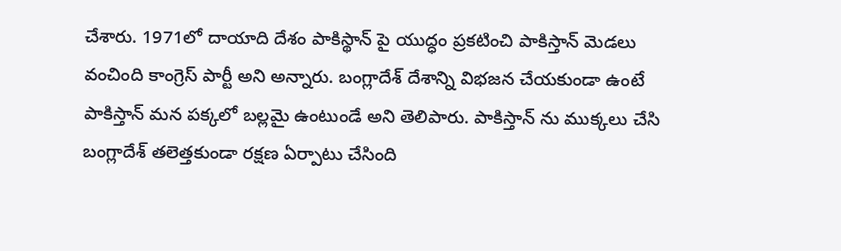చేశారు. 1971లో దాయాది దేశం పాకిస్థాన్ పై యుద్ధం ప్రకటించి పాకిస్తాన్ మెడలు వంచింది కాంగ్రెస్ పార్టీ అని అన్నారు. బంగ్లాదేశ్ దేశాన్ని విభజన చేయకుండా ఉంటే పాకిస్తాన్ మన పక్కలో బల్లమై ఉంటుండే అని తెలిపారు. పాకిస్తాన్ ను ముక్కలు చేసి బంగ్లాదేశ్ తలెత్తకుండా రక్షణ ఏర్పాటు చేసింది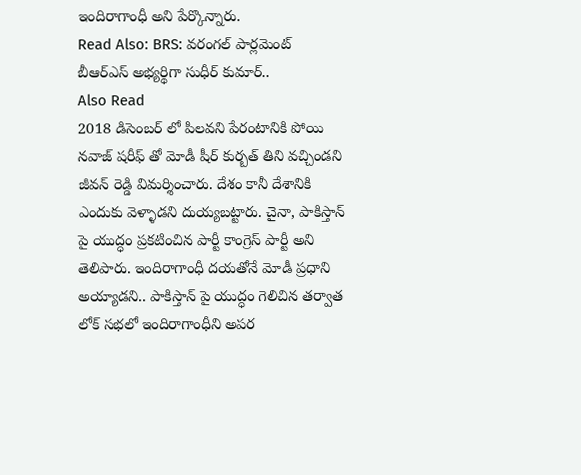ఇందిరాగాంధీ అని పేర్కొన్నారు.
Read Also: BRS: వరంగల్ పార్లమెంట్ బీఆర్ఎస్ అభ్యర్థిగా సుధీర్ కుమార్..
Also Read
2018 డిసెంబర్ లో పిలవని పేరంటానికి పోయి నవాజ్ షరీఫ్ తో మోడీ షీర్ కుర్బత్ తిని వచ్చిండని జీవన్ రెడ్డి విమర్శించారు. దేశం కానీ దేశానికి ఎందుకు వెళ్ళాడని దుయ్యబట్టారు. చైనా, పాకిస్తాన్ పై యుద్ధం ప్రకటించిన పార్టీ కాంగ్రెస్ పార్టీ అని తెలిపారు. ఇందిరాగాంధీ దయతోనే మోడీ ప్రధాని అయ్యాడని.. పాకిస్తాన్ పై యుద్ధం గెలిచిన తర్వాత లోక్ సభలో ఇందిరాగాంధీని అపర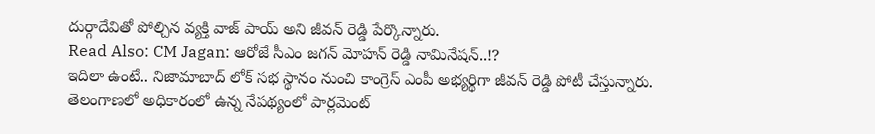దుర్గాదేవితో పోల్చిన వ్యక్తి వాజ్ పాయ్ అని జీవన్ రెడ్డి పేర్కొన్నారు.
Read Also: CM Jagan: ఆరోజే సీఎం జగన్ మోహన్ రెడ్డి నామినేషన్..!?
ఇదిలా ఉంటే.. నిజామాబాద్ లోక్ సభ స్థానం నుంచి కాంగ్రెస్ ఎంపీ అభ్యర్థిగా జీవన్ రెడ్డి పోటీ చేస్తున్నారు. తెలంగాణలో అధికారంలో ఉన్న నేపథ్యంలో పార్లమెంట్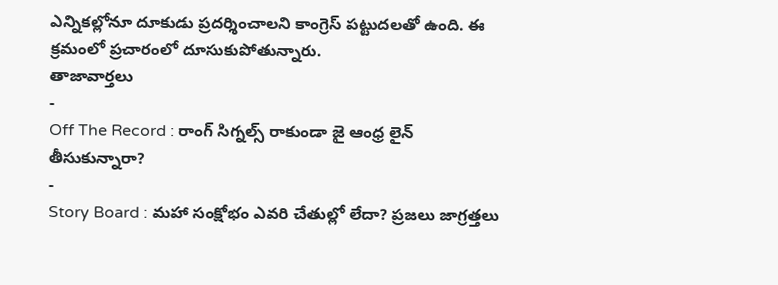ఎన్నికల్లోనూ దూకుడు ప్రదర్శించాలని కాంగ్రెస్ పట్టుదలతో ఉంది. ఈ క్రమంలో ప్రచారంలో దూసుకుపోతున్నారు.
తాజావార్తలు
-
Off The Record : రాంగ్ సిగ్నల్స్ రాకుండా జై ఆంధ్ర లైన్ తీసుకున్నారా?
-
Story Board : మహా సంక్షోభం ఎవరి చేతుల్లో లేదా? ప్రజలు జాగ్రత్తలు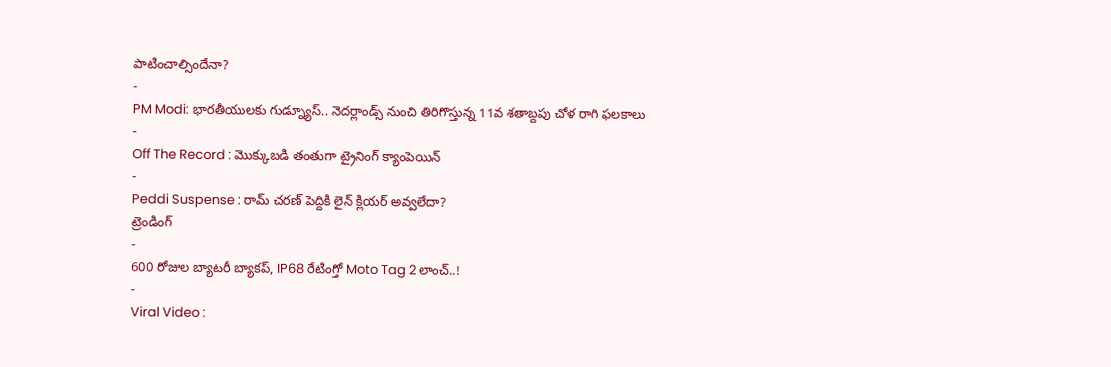పాటించాల్సిందేనా?
-
PM Modi: భారతీయులకు గుడ్న్యూస్.. నెదర్లాండ్స్ నుంచి తిరిగొస్తున్న 11వ శతాబ్దపు చోళ రాగి ఫలకాలు
-
Off The Record : మొక్కుబడి తంతుగా ట్రైనింగ్ క్యాంపెయిన్
-
Peddi Suspense : రామ్ చరణ్ పెద్దికి లైన్ క్లియర్ అవ్వలేదా?
ట్రెండింగ్
-
600 రోజుల బ్యాటరీ బ్యాకప్, IP68 రేటింగ్తో Moto Tag 2 లాంచ్..!
-
Viral Video :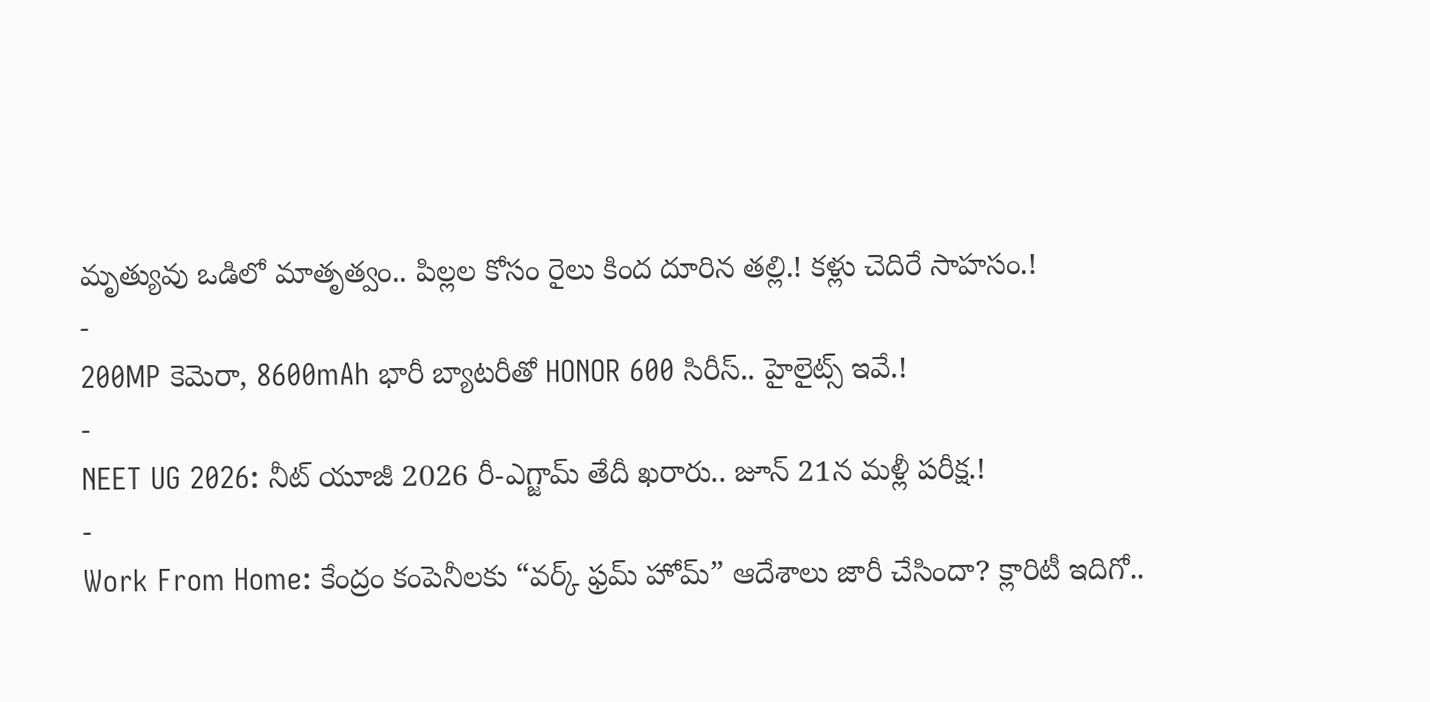మృత్యువు ఒడిలో మాతృత్వం.. పిల్లల కోసం రైలు కింద దూరిన తల్లి.! కళ్లు చెదిరే సాహసం.!
-
200MP కెమెరా, 8600mAh భారీ బ్యాటరీతో HONOR 600 సిరీస్.. హైలైట్స్ ఇవే.!
-
NEET UG 2026: నీట్ యూజీ 2026 రీ-ఎగ్జామ్ తేదీ ఖరారు.. జూన్ 21న మళ్లీ పరీక్ష.!
-
Work From Home: కేంద్రం కంపెనీలకు “వర్క్ ఫ్రమ్ హోమ్” ఆదేశాలు జారీ చేసిందా? క్లారిటీ ఇదిగో..